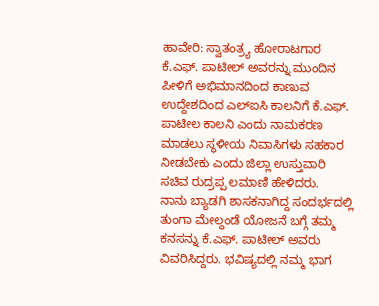ಹಾವೇರಿ: ಸ್ವಾತಂತ್ರ್ಯ ಹೋರಾಟಗಾರ ಕೆ.ಎಫ್. ಪಾಟೀಲ್ ಅವರನ್ನು ಮುಂದಿನ ಪೀಳಿಗೆ ಅಭಿಮಾನದಿಂದ ಕಾಣುವ ಉದ್ದೇಶದಿಂದ ಎಲ್ಐಸಿ ಕಾಲನಿಗೆ ಕೆ.ಎಫ್. ಪಾಟೀಲ ಕಾಲನಿ ಎಂದು ನಾಮಕರಣ ಮಾಡಲು ಸ್ಥಳೀಯ ನಿವಾಸಿಗಳು ಸಹಕಾರ ನೀಡಬೇಕು ಎಂದು ಜಿಲ್ಲಾ ಉಸ್ತುವಾರಿ ಸಚಿವ ರುದ್ರಪ್ಪ ಲಮಾಣಿ ಹೇಳಿದರು.
ನಾನು ಬ್ಯಾಡಗಿ ಶಾಸಕನಾಗಿದ್ದ ಸಂದರ್ಭದಲ್ಲಿ ತುಂಗಾ ಮೇಲ್ದಂಡೆ ಯೋಜನೆ ಬಗ್ಗೆ ತಮ್ಮ ಕನಸನ್ನು ಕೆ.ಎಫ್. ಪಾಟೀಲ್ ಅವರು ವಿವರಿಸಿದ್ದರು. ಭವಿಷ್ಯದಲ್ಲಿ ನಮ್ಮ ಭಾಗ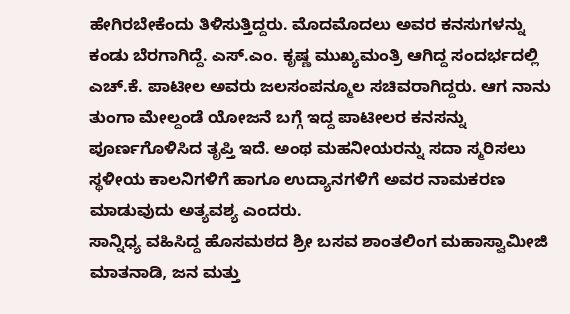ಹೇಗಿರಬೇಕೆಂದು ತಿಳಿಸುತ್ತಿದ್ದರು. ಮೊದಮೊದಲು ಅವರ ಕನಸುಗಳನ್ನು ಕಂಡು ಬೆರಗಾಗಿದ್ದೆ. ಎಸ್.ಎಂ. ಕೃಷ್ಣ ಮುಖ್ಯಮಂತ್ರಿ ಆಗಿದ್ದ ಸಂದರ್ಭದಲ್ಲಿ ಎಚ್.ಕೆ. ಪಾಟೀಲ ಅವರು ಜಲಸಂಪನ್ಮೂಲ ಸಚಿವರಾಗಿದ್ದರು. ಆಗ ನಾನು ತುಂಗಾ ಮೇಲ್ದಂಡೆ ಯೋಜನೆ ಬಗ್ಗೆ ಇದ್ದ ಪಾಟೀಲರ ಕನಸನ್ನು ಪೂರ್ಣಗೊಳಿಸಿದ ತೃಪ್ತಿ ಇದೆ. ಅಂಥ ಮಹನೀಯರನ್ನು ಸದಾ ಸ್ಮರಿಸಲು ಸ್ಥಳೀಯ ಕಾಲನಿಗಳಿಗೆ ಹಾಗೂ ಉದ್ಯಾನಗಳಿಗೆ ಅವರ ನಾಮಕರಣ ಮಾಡುವುದು ಅತ್ಯವಶ್ಯ ಎಂದರು.
ಸಾನ್ನಿಧ್ಯ ವಹಿಸಿದ್ದ ಹೊಸಮಠದ ಶ್ರೀ ಬಸವ ಶಾಂತಲಿಂಗ ಮಹಾಸ್ವಾಮೀಜಿ ಮಾತನಾಡಿ, ಜನ ಮತ್ತು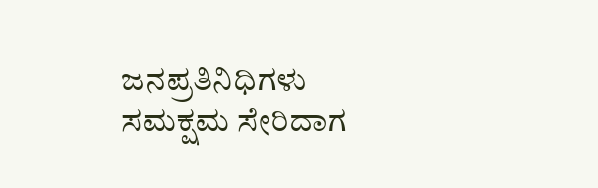ಜನಪ್ರತಿನಿಧಿಗಳು ಸಮಕ್ಷಮ ಸೇರಿದಾಗ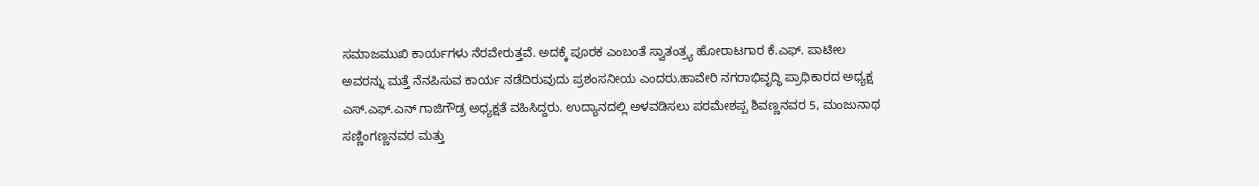ಸಮಾಜಮುಖಿ ಕಾರ್ಯಗಳು ನೆರವೇರುತ್ತವೆ. ಅದಕ್ಕೆ ಪೂರಕ ಎಂಬಂತೆ ಸ್ವಾತಂತ್ರ್ಯ ಹೋರಾಟಗಾರ ಕೆ.ಎಫ್. ಪಾಟೀಲ ಅವರನ್ನು ಮತ್ತೆ ನೆನಪಿಸುವ ಕಾರ್ಯ ನಡೆದಿರುವುದು ಪ್ರಶಂಸನೀಯ ಎಂದರು.ಹಾವೇರಿ ನಗರಾಭಿವೃದ್ಧಿ ಪ್ರಾಧಿಕಾರದ ಅಧ್ಯಕ್ಷ ಎಸ್.ಎಫ್.ಎನ್ ಗಾಜಿಗೌಡ್ರ ಅಧ್ಯಕ್ಷತೆ ವಹಿಸಿದ್ದರು. ಉದ್ಯಾನದಲ್ಲಿ ಅಳವಡಿಸಲು ಪರಮೇಶಪ್ಪ ಶಿವಣ್ಣನವರ 5, ಮಂಜುನಾಥ ಸಣ್ಣಿಂಗಣ್ಣನವರ ಮತ್ತು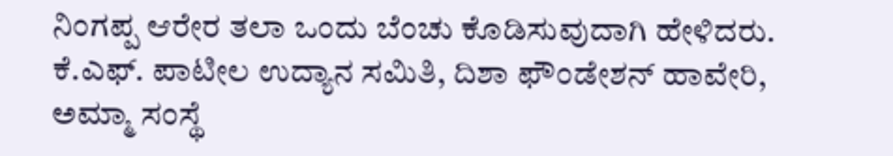ನಿಂಗಪ್ಪ ಆರೇರ ತಲಾ ಒಂದು ಬೆಂಚು ಕೊಡಿಸುವುದಾಗಿ ಹೇಳಿದರು.
ಕೆ.ಎಫ್. ಪಾಟೀಲ ಉದ್ಯಾನ ಸಮಿತಿ, ದಿಶಾ ಫೌಂಡೇಶನ್ ಹಾವೇರಿ, ಅಮ್ಮಾ ಸಂಸ್ಥೆ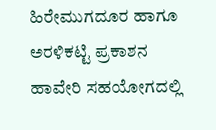ಹಿರೇಮುಗದೂರ ಹಾಗೂ ಅರಳಿಕಟ್ಟಿ ಪ್ರಕಾಶನ ಹಾವೇರಿ ಸಹಯೋಗದಲ್ಲಿ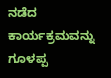ನಡೆದ ಕಾರ್ಯಕ್ರಮವನ್ನು ಗೂಳಪ್ಪ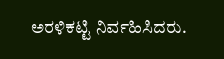ಅರಳಿಕಟ್ಟಿ ನಿರ್ವಹಿಸಿದರು.